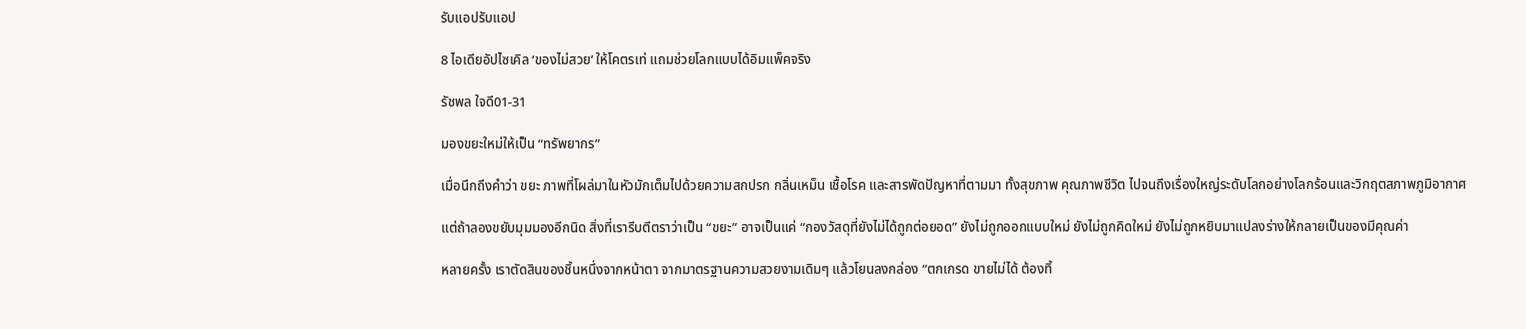รับแอปรับแอป

8 ไอเดียอัปไซเคิล ‘ของไม่สวย’ ให้โคตรเท่ แถมช่วยโลกแบบได้อิมแพ็คจริง

รัชพล ใจดี01-31

มองขยะใหม่ให้เป็น “ทรัพยากร”

เมื่อนึกถึงคำว่า ขยะ ภาพที่โผล่มาในหัวมักเต็มไปด้วยความสกปรก กลิ่นเหม็น เชื้อโรค และสารพัดปัญหาที่ตามมา ทั้งสุขภาพ คุณภาพชีวิต ไปจนถึงเรื่องใหญ่ระดับโลกอย่างโลกร้อนและวิกฤตสภาพภูมิอากาศ

แต่ถ้าลองขยับมุมมองอีกนิด สิ่งที่เรารีบตีตราว่าเป็น “ขยะ” อาจเป็นแค่ “กองวัสดุที่ยังไม่ได้ถูกต่อยอด” ยังไม่ถูกออกแบบใหม่ ยังไม่ถูกคิดใหม่ ยังไม่ถูกหยิบมาแปลงร่างให้กลายเป็นของมีคุณค่า

หลายครั้ง เราตัดสินของชิ้นหนึ่งจากหน้าตา จากมาตรฐานความสวยงามเดิมๆ แล้วโยนลงกล่อง “ตกเกรด ขายไม่ได้ ต้องทิ้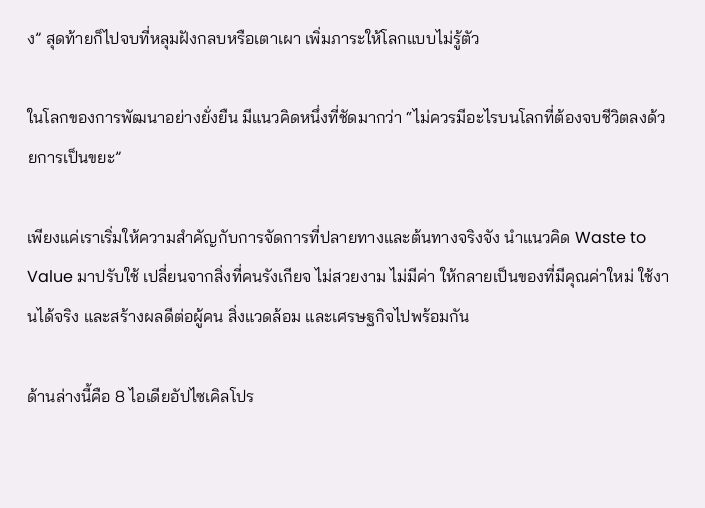ง” สุดท้ายก็ไปจบที่หลุมฝังกลบหรือเตาเผา เพิ่มภาระให้โลกแบบไม่รู้ตัว

ในโลกของการพัฒนาอย่างยั่งยืน มีแนวคิดหนึ่งที่ชัดมากว่า “ไม่ควรมีอะไรบนโลกที่ต้องจบชีวิตลงด้วยการเป็นขยะ”

เพียงแค่เราเริ่มให้ความสำคัญกับการจัดการที่ปลายทางและต้นทางจริงจัง นำแนวคิด Waste to Value มาปรับใช้ เปลี่ยนจากสิ่งที่คนรังเกียจ ไม่สวยงาม ไม่มีค่า ให้กลายเป็นของที่มีคุณค่าใหม่ ใช้งานได้จริง และสร้างผลดีต่อผู้คน สิ่งแวดล้อม และเศรษฐกิจไปพร้อมกัน

ด้านล่างนี้คือ 8 ไอเดียอัปไซเคิลโปร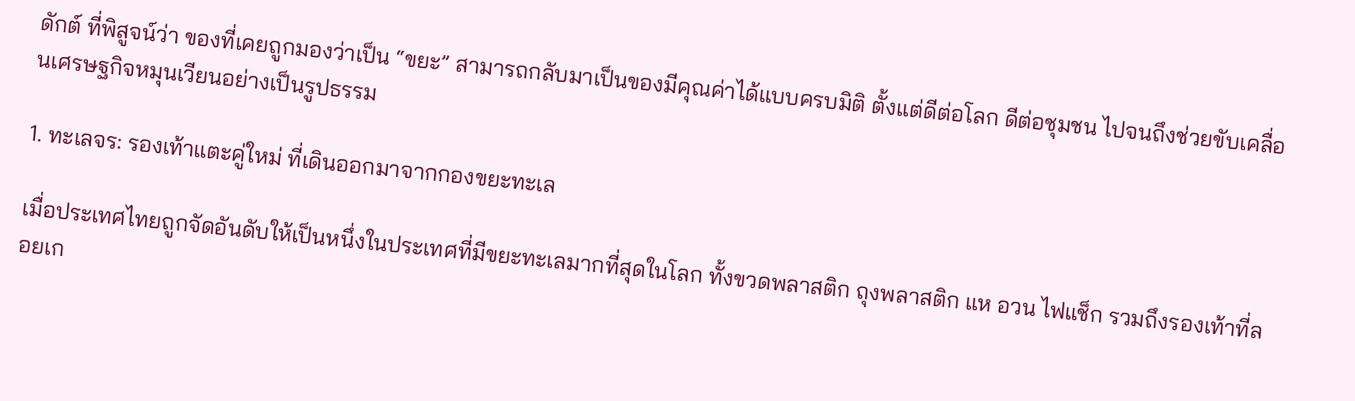ดักต์ ที่พิสูจน์ว่า ของที่เคยถูกมองว่าเป็น “ขยะ” สามารถกลับมาเป็นของมีคุณค่าได้แบบครบมิติ ตั้งแต่ดีต่อโลก ดีต่อชุมชน ไปจนถึงช่วยขับเคลื่อนเศรษฐกิจหมุนเวียนอย่างเป็นรูปธรรม

1. ทะเลจร: รองเท้าแตะคู่ใหม่ ที่เดินออกมาจากกองขยะทะเล

เมื่อประเทศไทยถูกจัดอันดับให้เป็นหนึ่งในประเทศที่มีขยะทะเลมากที่สุดในโลก ทั้งขวดพลาสติก ถุงพลาสติก แห อวน ไฟแช็ก รวมถึงรองเท้าที่ลอยเก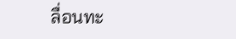ลื่อนทะ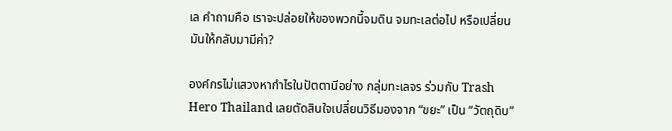เล คำถามคือ เราจะปล่อยให้ของพวกนี้จมดิน จมทะเลต่อไป หรือเปลี่ยนมันให้กลับมามีค่า?

องค์กรไม่แสวงหากำไรในปัตตานีอย่าง กลุ่มทะเลจร ร่วมกับ Trash Hero Thailand เลยตัดสินใจเปลี่ยนวิธีมองจาก “ขยะ” เป็น “วัตถุดิบ”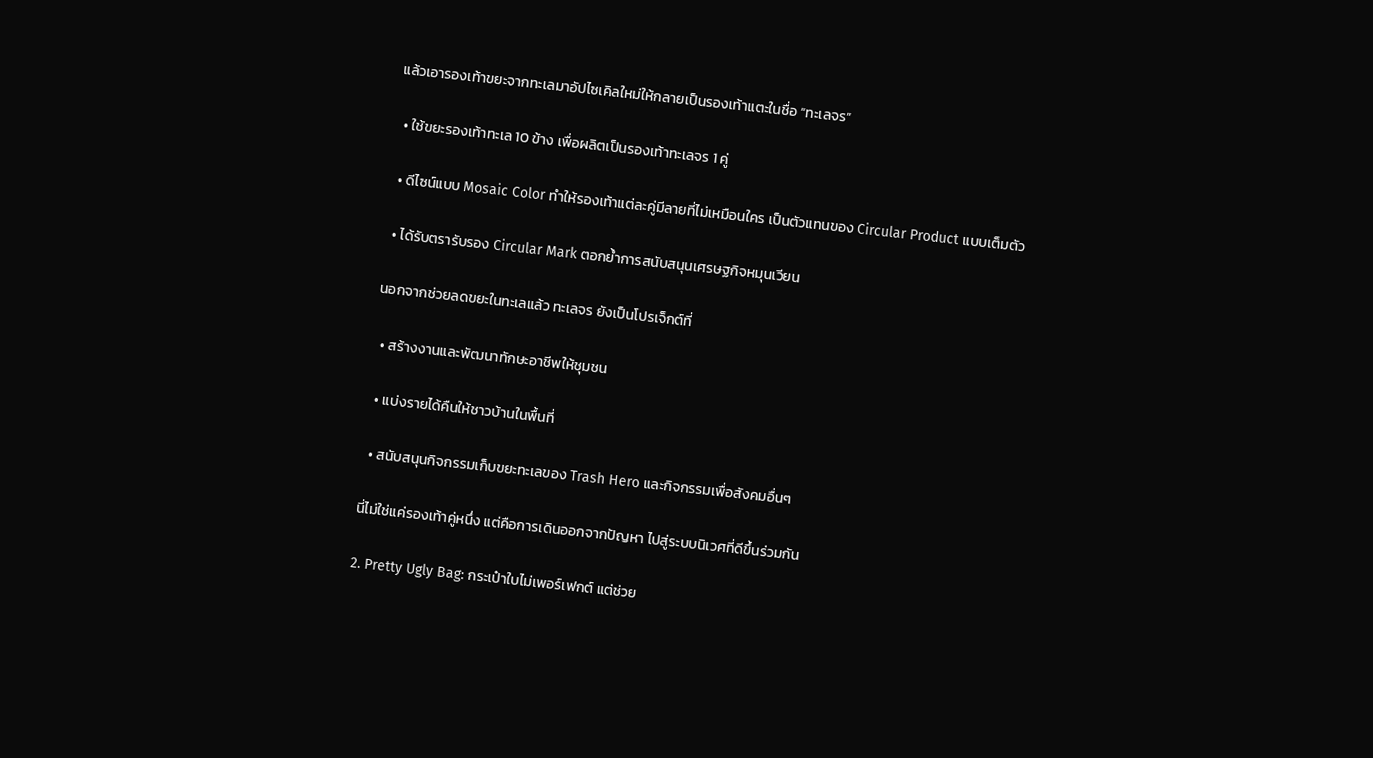แล้วเอารองเท้าขยะจากทะเลมาอัปไซเคิลใหม่ให้กลายเป็นรองเท้าแตะในชื่อ “ทะเลจร”

  • ใช้ขยะรองเท้าทะเล 10 ข้าง เพื่อผลิตเป็นรองเท้าทะเลจร 1 คู่

  • ดีไซน์แบบ Mosaic Color ทำให้รองเท้าแต่ละคู่มีลายที่ไม่เหมือนใคร เป็นตัวแทนของ Circular Product แบบเต็มตัว

  • ได้รับตรารับรอง Circular Mark ตอกย้ำการสนับสนุนเศรษฐกิจหมุนเวียน

นอกจากช่วยลดขยะในทะเลแล้ว ทะเลจร ยังเป็นโปรเจ็กต์ที่

  • สร้างงานและพัฒนาทักษะอาชีพให้ชุมชน

  • แบ่งรายได้คืนให้ชาวบ้านในพื้นที่

  • สนับสนุนกิจกรรมเก็บขยะทะเลของ Trash Hero และกิจกรรมเพื่อสังคมอื่นๆ

นี่ไม่ใช่แค่รองเท้าคู่หนึ่ง แต่คือการเดินออกจากปัญหา ไปสู่ระบบนิเวศที่ดีขึ้นร่วมกัน

2. Pretty Ugly Bag: กระเป๋าใบไม่เพอร์เฟกต์ แต่ช่วย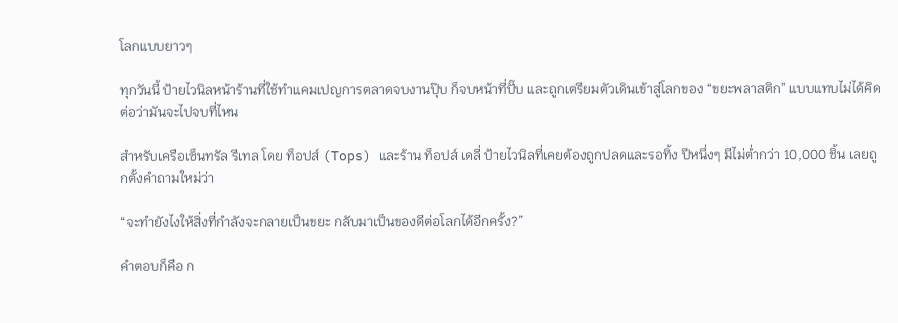โลกแบบยาวๆ

ทุกวันนี้ ป้ายไวนิลหน้าร้านที่ใช้ทำแคมเปญการตลาดจบงานปุ๊บ ก็จบหน้าที่ปั๊บ และถูกเตรียมตัวเดินเข้าสู่โลกของ “ขยะพลาสติก” แบบแทบไม่ได้คิดต่อว่ามันจะไปจบที่ไหน

สำหรับเครือเซ็นทรัล รีเทล โดย ท็อปส์ (Tops) และร้าน ท็อปส์ เดลี่ ป้ายไวนิลที่เคยต้องถูกปลดและรอทิ้ง ปีหนึ่งๆ มีไม่ต่ำกว่า 10,000 ชิ้น เลยถูกตั้งคำถามใหม่ว่า

“จะทำยังไงให้สิ่งที่กำลังจะกลายเป็นขยะ กลับมาเป็นของดีต่อโลกได้อีกครั้ง?”

คำตอบก็คือ ก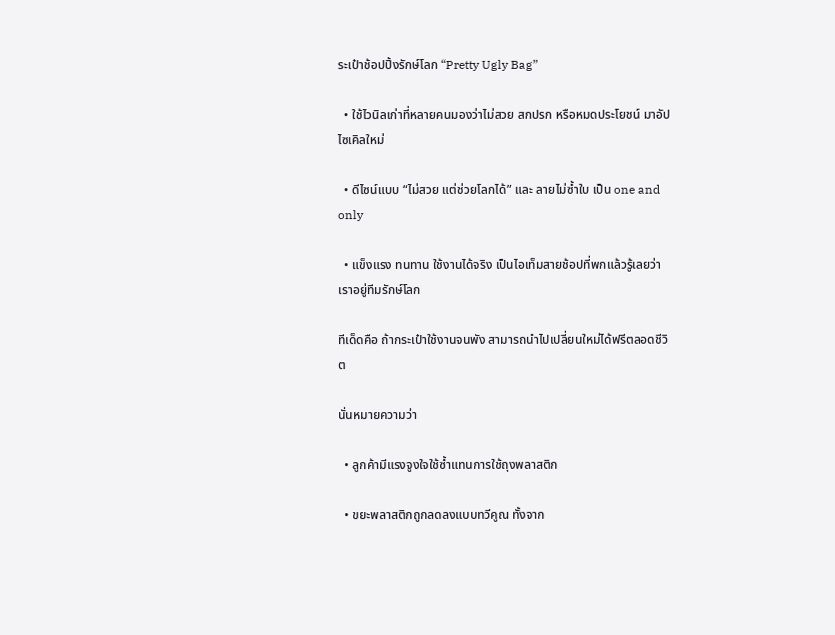ระเป๋าช้อปปิ้งรักษ์โลก “Pretty Ugly Bag”

  • ใช้ไวนิลเก่าที่หลายคนมองว่าไม่สวย สกปรก หรือหมดประโยชน์ มาอัปไซเคิลใหม่

  • ดีไซน์แบบ “ไม่สวย แต่ช่วยโลกได้” และ ลายไม่ซ้ำใบ เป็น one and only

  • แข็งแรง ทนทาน ใช้งานได้จริง เป็นไอเท็มสายช้อปที่พกแล้วรู้เลยว่าเราอยู่ทีมรักษ์โลก

ทีเด็ดคือ ถ้ากระเป๋าใช้งานจนพัง สามารถนำไปเปลี่ยนใหม่ได้ฟรีตลอดชีวิต

นั่นหมายความว่า

  • ลูกค้ามีแรงจูงใจใช้ซ้ำแทนการใช้ถุงพลาสติก

  • ขยะพลาสติกถูกลดลงแบบทวีคูณ ทั้งจาก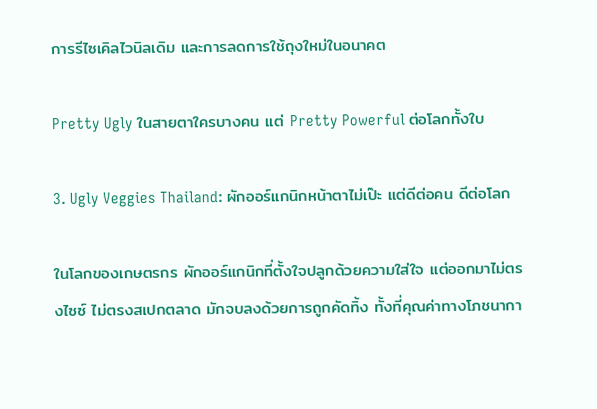การรีไซเคิลไวนิลเดิม และการลดการใช้ถุงใหม่ในอนาคต

Pretty Ugly ในสายตาใครบางคน แต่ Pretty Powerful ต่อโลกทั้งใบ

3. Ugly Veggies Thailand: ผักออร์แกนิกหน้าตาไม่เป๊ะ แต่ดีต่อคน ดีต่อโลก

ในโลกของเกษตรกร ผักออร์แกนิกที่ตั้งใจปลูกด้วยความใส่ใจ แต่ออกมาไม่ตรงไซซ์ ไม่ตรงสเปกตลาด มักจบลงด้วยการถูกคัดทิ้ง ทั้งที่คุณค่าทางโภชนากา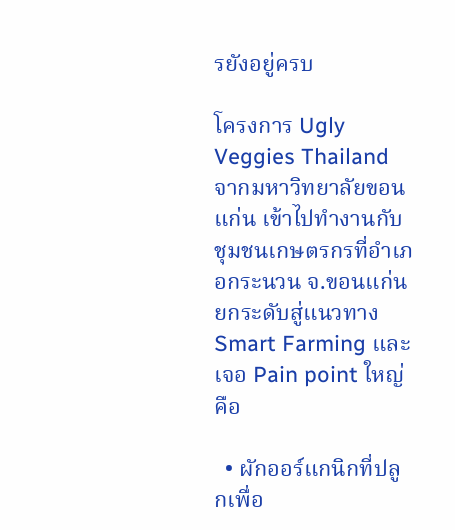รยังอยู่ครบ

โครงการ Ugly Veggies Thailand จากมหาวิทยาลัยขอนแก่น เข้าไปทำงานกับชุมชนเกษตรกรที่อำเภอกระนวน จ.ขอนแก่น ยกระดับสู่แนวทาง Smart Farming และเจอ Pain point ใหญ่คือ

  • ผักออร์แกนิกที่ปลูกเพื่อ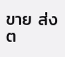ขาย ส่งต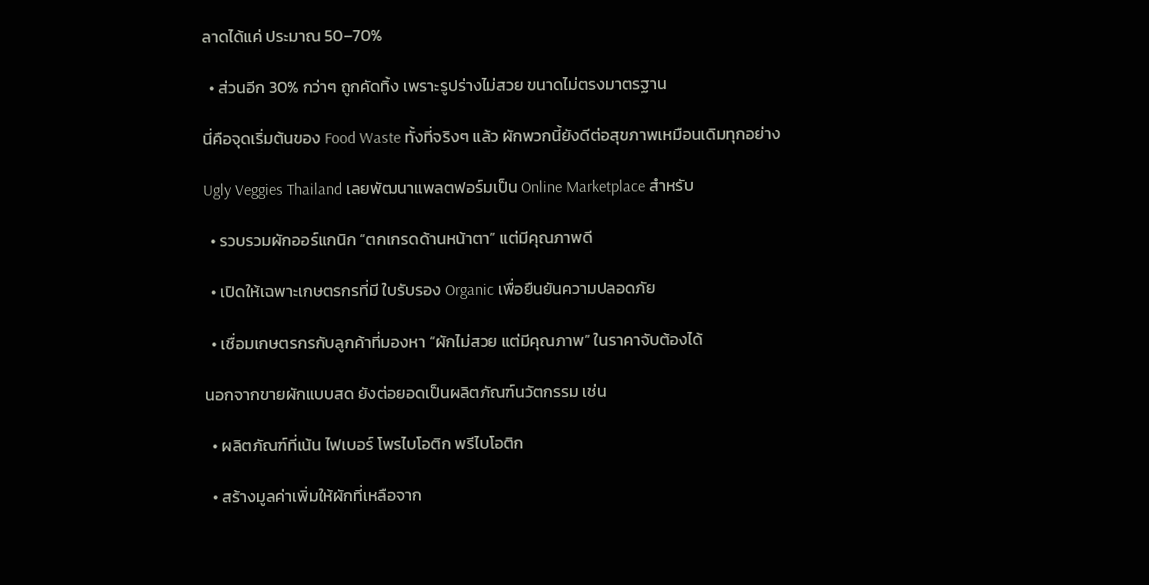ลาดได้แค่ ประมาณ 50–70%

  • ส่วนอีก 30% กว่าๆ ถูกคัดทิ้ง เพราะรูปร่างไม่สวย ขนาดไม่ตรงมาตรฐาน

นี่คือจุดเริ่มต้นของ Food Waste ทั้งที่จริงๆ แล้ว ผักพวกนี้ยังดีต่อสุขภาพเหมือนเดิมทุกอย่าง

Ugly Veggies Thailand เลยพัฒนาแพลตฟอร์มเป็น Online Marketplace สำหรับ

  • รวบรวมผักออร์แกนิก “ตกเกรดด้านหน้าตา” แต่มีคุณภาพดี

  • เปิดให้เฉพาะเกษตรกรที่มี ใบรับรอง Organic เพื่อยืนยันความปลอดภัย

  • เชื่อมเกษตรกรกับลูกค้าที่มองหา “ผักไม่สวย แต่มีคุณภาพ” ในราคาจับต้องได้

นอกจากขายผักแบบสด ยังต่อยอดเป็นผลิตภัณฑ์นวัตกรรม เช่น

  • ผลิตภัณฑ์ที่เน้น ไฟเบอร์ โพรไบโอติก พรีไบโอติก

  • สร้างมูลค่าเพิ่มให้ผักที่เหลือจาก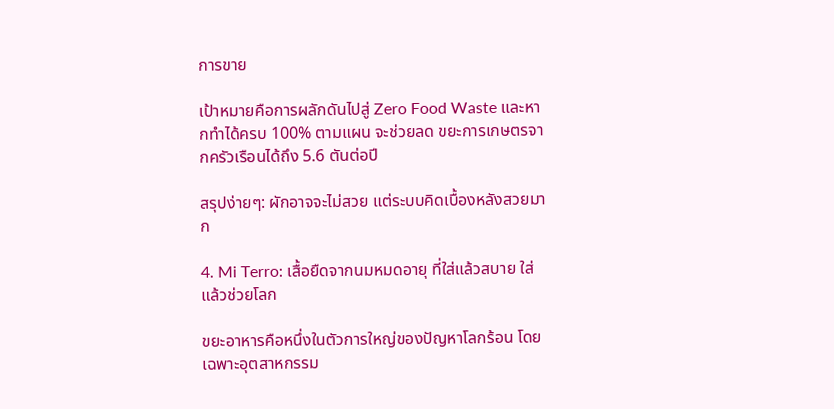การขาย

เป้าหมายคือการผลักดันไปสู่ Zero Food Waste และหากทำได้ครบ 100% ตามแผน จะช่วยลด ขยะการเกษตรจากครัวเรือนได้ถึง 5.6 ตันต่อปี

สรุปง่ายๆ: ผักอาจจะไม่สวย แต่ระบบคิดเบื้องหลังสวยมาก

4. Mi Terro: เสื้อยืดจากนมหมดอายุ ที่ใส่แล้วสบาย ใส่แล้วช่วยโลก

ขยะอาหารคือหนึ่งในตัวการใหญ่ของปัญหาโลกร้อน โดยเฉพาะอุตสาหกรรม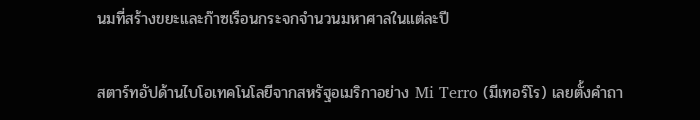นมที่สร้างขยะและก๊าซเรือนกระจกจำนวนมหาศาลในแต่ละปี

สตาร์ทอัปด้านไบโอเทคโนโลยีจากสหรัฐอเมริกาอย่าง Mi Terro (มีเทอร์โร) เลยตั้งคำถา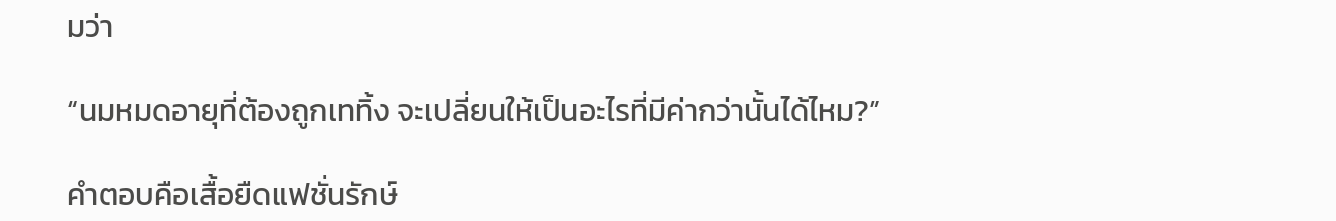มว่า

“นมหมดอายุที่ต้องถูกเททิ้ง จะเปลี่ยนให้เป็นอะไรที่มีค่ากว่านั้นได้ไหม?”

คำตอบคือเสื้อยืดแฟชั่นรักษ์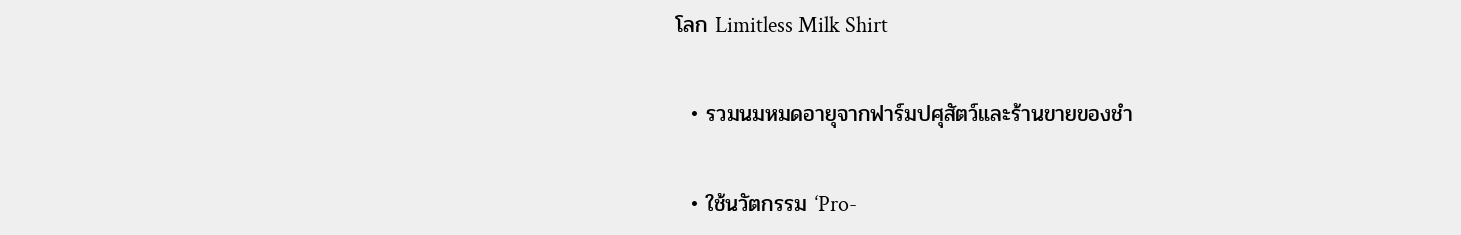โลก Limitless Milk Shirt

  • รวมนมหมดอายุจากฟาร์มปศุสัตว์และร้านขายของชำ

  • ใช้นวัตกรรม ‘Pro-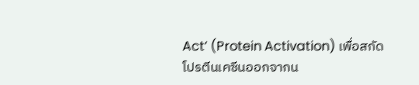Act’ (Protein Activation) เพื่อสกัดโปรตีนเคซีนออกจากน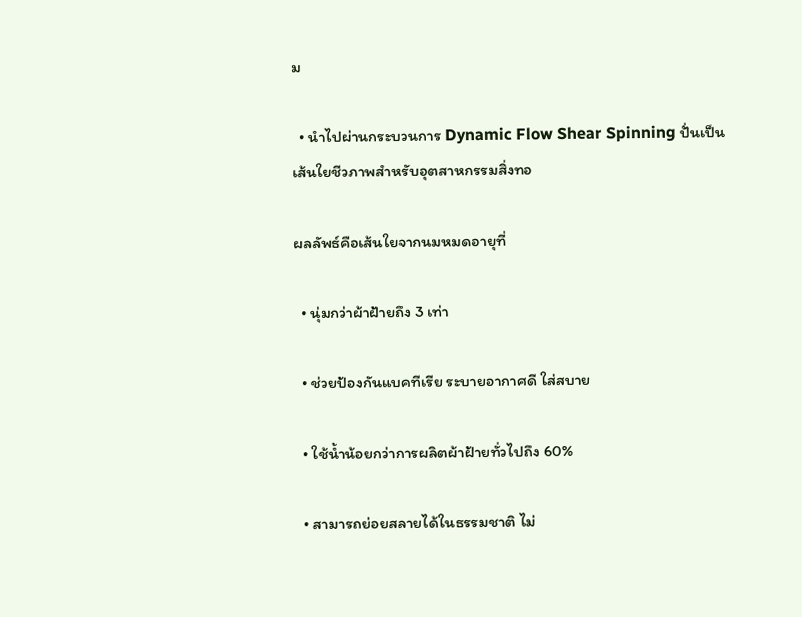ม

  • นำไปผ่านกระบวนการ Dynamic Flow Shear Spinning ปั่นเป็นเส้นใยชีวภาพสำหรับอุตสาหกรรมสิ่งทอ

ผลลัพธ์คือเส้นใยจากนมหมดอายุที่

  • นุ่มกว่าผ้าฝ้ายถึง 3 เท่า

  • ช่วยป้องกันแบคทีเรีย ระบายอากาศดี ใส่สบาย

  • ใช้น้ำน้อยกว่าการผลิตผ้าฝ้ายทั่วไปถึง 60%

  • สามารถย่อยสลายได้ในธรรมชาติ ไม่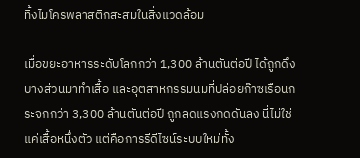ทิ้งไมโครพลาสติกสะสมในสิ่งแวดล้อม

เมื่อขยะอาหารระดับโลกกว่า 1,300 ล้านตันต่อปี ได้ถูกดึงบางส่วนมาทำเสื้อ และอุตสาหกรรมนมที่ปล่อยก๊าซเรือนกระจกกว่า 3,300 ล้านตันต่อปี ถูกลดแรงกดดันลง นี่ไม่ใช่แค่เสื้อหนึ่งตัว แต่คือการรีดีไซน์ระบบใหม่ทั้ง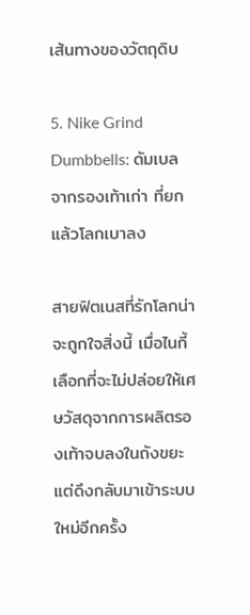เส้นทางของวัตถุดิบ

5. Nike Grind Dumbbells: ดัมเบลจากรองเท้าเก่า ที่ยกแล้วโลกเบาลง

สายฟิตเนสที่รักโลกน่าจะถูกใจสิ่งนี้ เมื่อไนกี้เลือกที่จะไม่ปล่อยให้เศษวัสดุจากการผลิตรองเท้าจบลงในถังขยะ แต่ดึงกลับมาเข้าระบบใหม่อีกครั้ง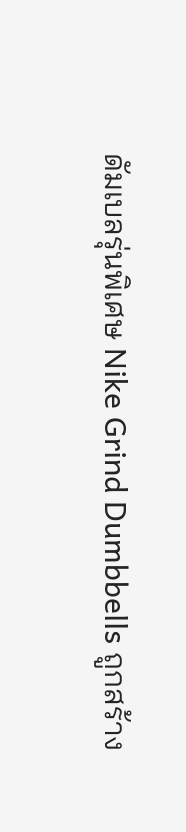ดัมเบลรุ่นพิเศษ Nike Grind Dumbbells ถูกสร้าง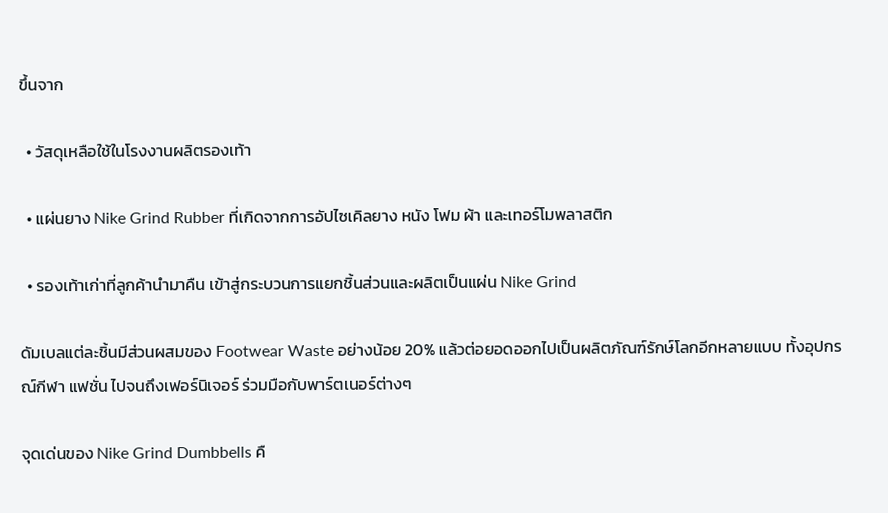ขึ้นจาก

  • วัสดุเหลือใช้ในโรงงานผลิตรองเท้า

  • แผ่นยาง Nike Grind Rubber ที่เกิดจากการอัปไซเคิลยาง หนัง โฟม ผ้า และเทอร์โมพลาสติก

  • รองเท้าเก่าที่ลูกค้านำมาคืน เข้าสู่กระบวนการแยกชิ้นส่วนและผลิตเป็นแผ่น Nike Grind

ดัมเบลแต่ละชิ้นมีส่วนผสมของ Footwear Waste อย่างน้อย 20% แล้วต่อยอดออกไปเป็นผลิตภัณฑ์รักษ์โลกอีกหลายแบบ ทั้งอุปกรณ์กีฬา แฟชั่น ไปจนถึงเฟอร์นิเจอร์ ร่วมมือกับพาร์ตเนอร์ต่างๆ

จุดเด่นของ Nike Grind Dumbbells คื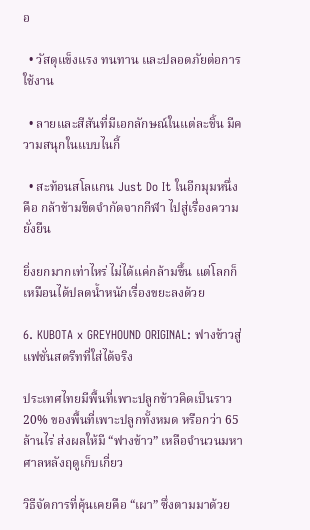อ

  • วัสดุแข็งแรง ทนทาน และปลอดภัยต่อการใช้งาน

  • ลายและสีสันที่มีเอกลักษณ์ในแต่ละชิ้น มีความสนุกในแบบไนกี้

  • สะท้อนสโลแกน Just Do It ในอีกมุมหนึ่ง คือ กล้าข้ามขีดจำกัดจากกีฬา ไปสู่เรื่องความยั่งยืน

ยิ่งยกมากเท่าไหร่ ไม่ได้แค่กล้ามขึ้น แต่โลกก็เหมือนได้ปลดน้ำหนักเรื่องขยะลงด้วย

6. KUBOTA x GREYHOUND ORIGINAL: ฟางข้าวสู่แฟชั่นสตรีทที่ใส่ได้จริง

ประเทศไทยมีพื้นที่เพาะปลูกข้าวคิดเป็นราว 20% ของพื้นที่เพาะปลูกทั้งหมด หรือกว่า 65 ล้านไร่ ส่งผลให้มี “ฟางข้าว” เหลือจำนวนมหาศาลหลังฤดูเก็บเกี่ยว

วิธีจัดการที่คุ้นเคยคือ “เผา” ซึ่งตามมาด้วย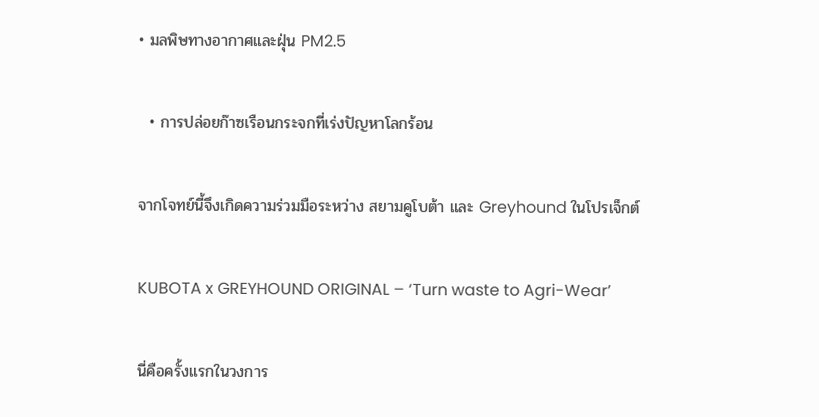• มลพิษทางอากาศและฝุ่น PM2.5

  • การปล่อยก๊าซเรือนกระจกที่เร่งปัญหาโลกร้อน

จากโจทย์นี้จึงเกิดความร่วมมือระหว่าง สยามคูโบต้า และ Greyhound ในโปรเจ็กต์

KUBOTA x GREYHOUND ORIGINAL – ‘Turn waste to Agri-Wear’

นี่คือครั้งแรกในวงการ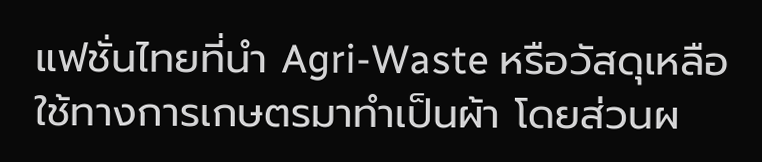แฟชั่นไทยที่นำ Agri-Waste หรือวัสดุเหลือใช้ทางการเกษตรมาทำเป็นผ้า โดยส่วนผ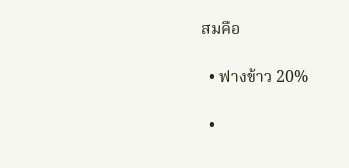สมคือ

  • ฟางข้าว 20%

  •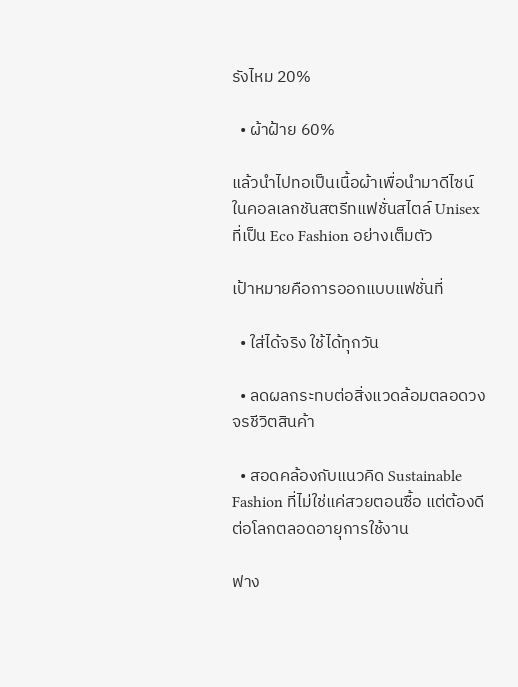รังไหม 20%

  • ผ้าฝ้าย 60%

แล้วนำไปทอเป็นเนื้อผ้าเพื่อนำมาดีไซน์ในคอลเลกชันสตรีทแฟชั่นสไตล์ Unisex ที่เป็น Eco Fashion อย่างเต็มตัว

เป้าหมายคือการออกแบบแฟชั่นที่

  • ใส่ได้จริง ใช้ได้ทุกวัน

  • ลดผลกระทบต่อสิ่งแวดล้อมตลอดวงจรชีวิตสินค้า

  • สอดคล้องกับแนวคิด Sustainable Fashion ที่ไม่ใช่แค่สวยตอนซื้อ แต่ต้องดีต่อโลกตลอดอายุการใช้งาน

ฟาง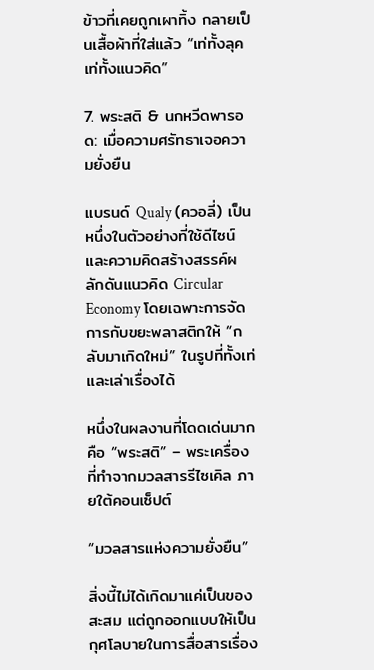ข้าวที่เคยถูกเผาทิ้ง กลายเป็นเสื้อผ้าที่ใส่แล้ว “เท่ทั้งลุค เท่ทั้งแนวคิด”

7. พระสติ & นกหวีดพารอด: เมื่อความศรัทธาเจอความยั่งยืน

แบรนด์ Qualy (ควอลี่) เป็นหนึ่งในตัวอย่างที่ใช้ดีไซน์และความคิดสร้างสรรค์ผลักดันแนวคิด Circular Economy โดยเฉพาะการจัดการกับขยะพลาสติกให้ “กลับมาเกิดใหม่” ในรูปที่ทั้งเท่ และเล่าเรื่องได้

หนึ่งในผลงานที่โดดเด่นมากคือ “พระสติ” – พระเครื่องที่ทำจากมวลสารรีไซเคิล ภายใต้คอนเซ็ปต์

“มวลสารแห่งความยั่งยืน”

สิ่งนี้ไม่ได้เกิดมาแค่เป็นของสะสม แต่ถูกออกแบบให้เป็นกุศโลบายในการสื่อสารเรื่อง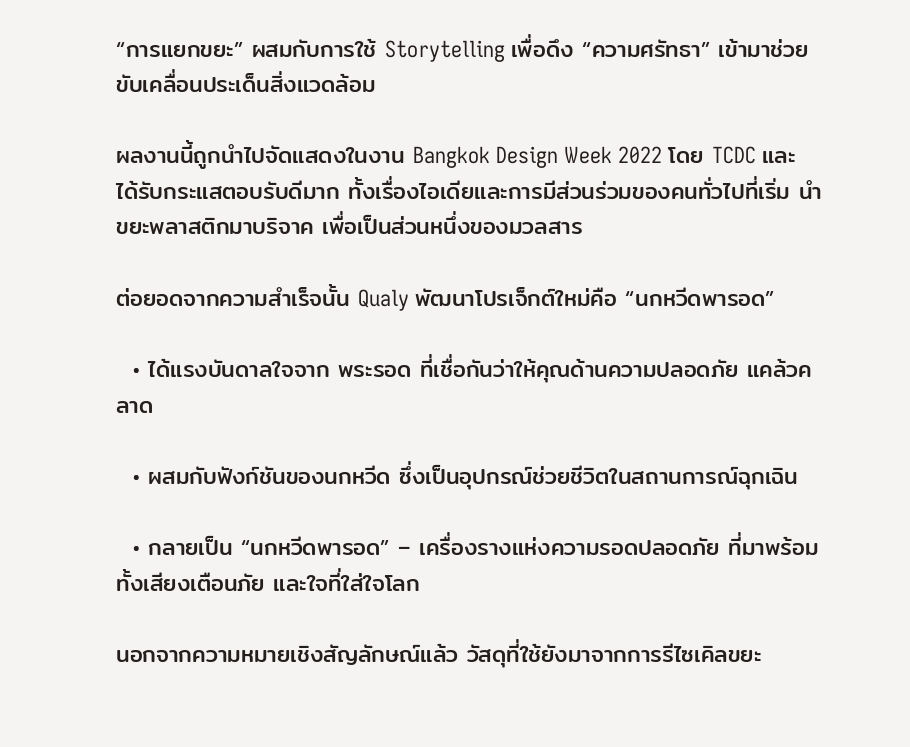“การแยกขยะ” ผสมกับการใช้ Storytelling เพื่อดึง “ความศรัทธา” เข้ามาช่วยขับเคลื่อนประเด็นสิ่งแวดล้อม

ผลงานนี้ถูกนำไปจัดแสดงในงาน Bangkok Design Week 2022 โดย TCDC และได้รับกระแสตอบรับดีมาก ทั้งเรื่องไอเดียและการมีส่วนร่วมของคนทั่วไปที่เริ่ม นำขยะพลาสติกมาบริจาค เพื่อเป็นส่วนหนึ่งของมวลสาร

ต่อยอดจากความสำเร็จนั้น Qualy พัฒนาโปรเจ็กต์ใหม่คือ “นกหวีดพารอด”

  • ได้แรงบันดาลใจจาก พระรอด ที่เชื่อกันว่าให้คุณด้านความปลอดภัย แคล้วคลาด

  • ผสมกับฟังก์ชันของนกหวีด ซึ่งเป็นอุปกรณ์ช่วยชีวิตในสถานการณ์ฉุกเฉิน

  • กลายเป็น “นกหวีดพารอด” – เครื่องรางแห่งความรอดปลอดภัย ที่มาพร้อมทั้งเสียงเตือนภัย และใจที่ใส่ใจโลก

นอกจากความหมายเชิงสัญลักษณ์แล้ว วัสดุที่ใช้ยังมาจากการรีไซเคิลขยะ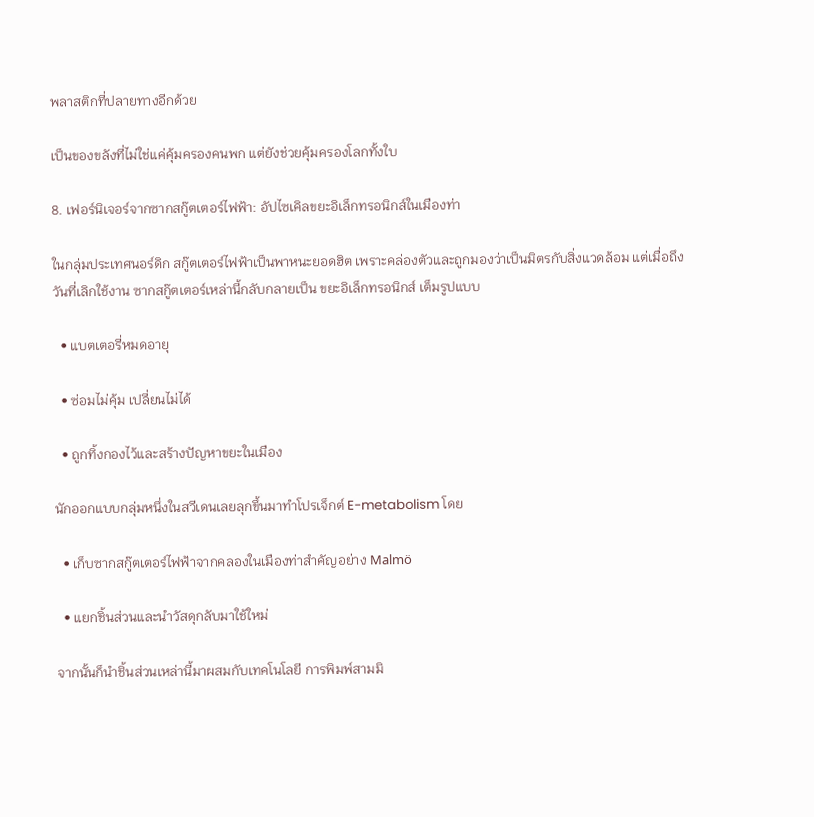พลาสติกที่ปลายทางอีกด้วย

เป็นของขลังที่ไม่ใช่แค่คุ้มครองคนพก แต่ยังช่วยคุ้มครองโลกทั้งใบ

8. เฟอร์นิเจอร์จากซากสกู๊ตเตอร์ไฟฟ้า: อัปไซเคิลขยะอิเล็กทรอนิกส์ในเมืองท่า

ในกลุ่มประเทศนอร์ดิก สกู๊ตเตอร์ไฟฟ้าเป็นพาหนะยอดฮิต เพราะคล่องตัวและถูกมองว่าเป็นมิตรกับสิ่งแวดล้อม แต่เมื่อถึงวันที่เลิกใช้งาน ซากสกู๊ตเตอร์เหล่านี้กลับกลายเป็น ขยะอิเล็กทรอนิกส์ เต็มรูปแบบ

  • แบตเตอรี่หมดอายุ

  • ซ่อมไม่คุ้ม เปลี่ยนไม่ได้

  • ถูกทิ้งกองไว้และสร้างปัญหาขยะในเมือง

นักออกแบบกลุ่มหนึ่งในสวีเดนเลยลุกขึ้นมาทำโปรเจ็กต์ E-metabolism โดย

  • เก็บซากสกู๊ตเตอร์ไฟฟ้าจากคลองในเมืองท่าสำคัญอย่าง Malmö

  • แยกชิ้นส่วนและนำวัสดุกลับมาใช้ใหม่

จากนั้นก็นำชิ้นส่วนเหล่านี้มาผสมกับเทคโนโลยี การพิมพ์สามมิ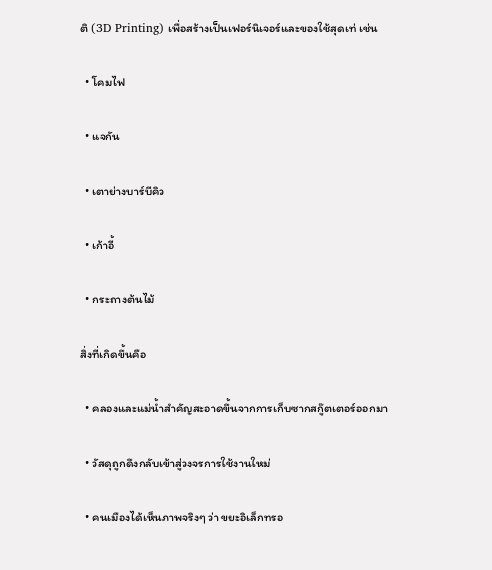ติ (3D Printing) เพื่อสร้างเป็นเฟอร์นิเจอร์และของใช้สุดเท่ เช่น

  • โคมไฟ

  • แจกัน

  • เตาย่างบาร์บีคิว

  • เก้าอี้

  • กระถางต้นไม้

สิ่งที่เกิดขึ้นคือ

  • คลองและแม่น้ำสำคัญสะอาดขึ้นจากการเก็บซากสกู๊ตเตอร์ออกมา

  • วัสดุถูกดึงกลับเข้าสู่วงจรการใช้งานใหม่

  • คนเมืองได้เห็นภาพจริงๆ ว่า ขยะอิเล็กทรอ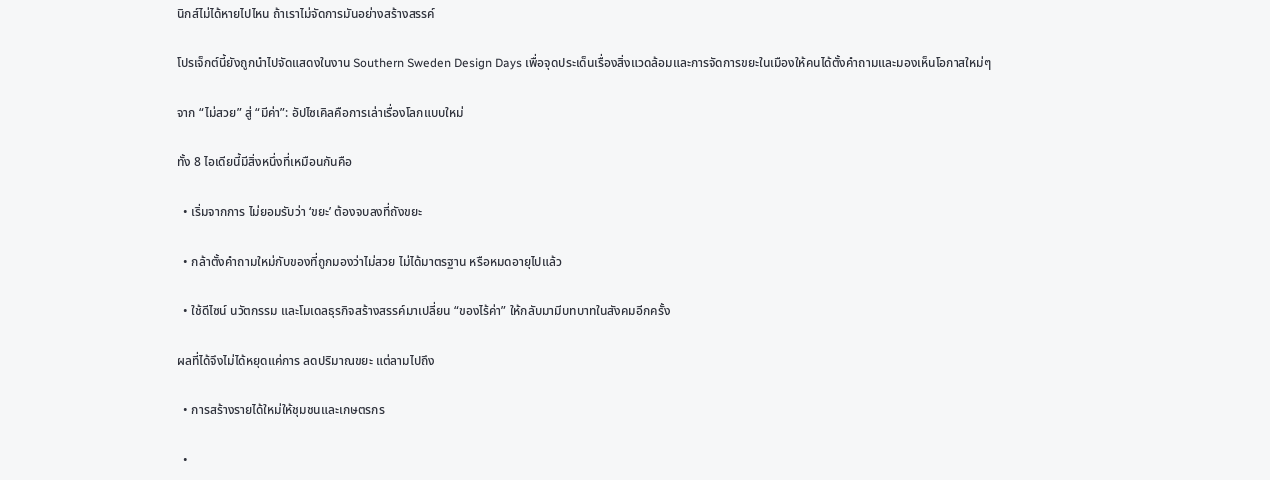นิกส์ไม่ได้หายไปไหน ถ้าเราไม่จัดการมันอย่างสร้างสรรค์

โปรเจ็กต์นี้ยังถูกนำไปจัดแสดงในงาน Southern Sweden Design Days เพื่อจุดประเด็นเรื่องสิ่งแวดล้อมและการจัดการขยะในเมืองให้คนได้ตั้งคำถามและมองเห็นโอกาสใหม่ๆ

จาก “ไม่สวย” สู่ “มีค่า”: อัปไซเคิลคือการเล่าเรื่องโลกแบบใหม่

ทั้ง 8 ไอเดียนี้มีสิ่งหนึ่งที่เหมือนกันคือ

  • เริ่มจากการ ไม่ยอมรับว่า ‘ขยะ’ ต้องจบลงที่ถังขยะ

  • กล้าตั้งคำถามใหม่กับของที่ถูกมองว่าไม่สวย ไม่ได้มาตรฐาน หรือหมดอายุไปแล้ว

  • ใช้ดีไซน์ นวัตกรรม และโมเดลธุรกิจสร้างสรรค์มาเปลี่ยน “ของไร้ค่า” ให้กลับมามีบทบาทในสังคมอีกครั้ง

ผลที่ได้จึงไม่ได้หยุดแค่การ ลดปริมาณขยะ แต่ลามไปถึง

  • การสร้างรายได้ใหม่ให้ชุมชนและเกษตรกร

  •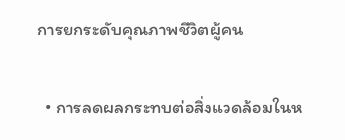การยกระดับคุณภาพชีวิตผู้คน

  • การลดผลกระทบต่อสิ่งแวดล้อมในห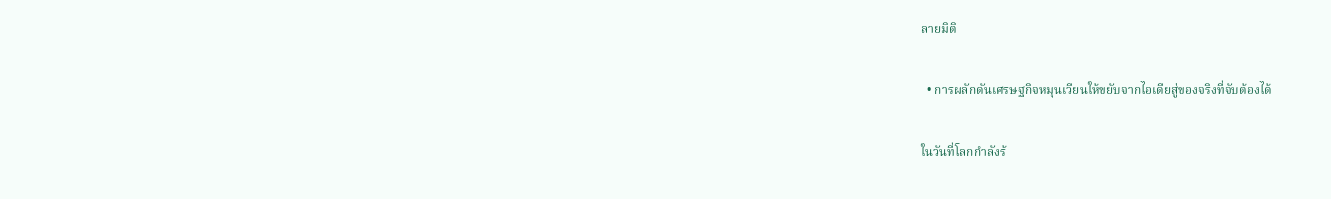ลายมิติ

  • การผลักดันเศรษฐกิจหมุนเวียนให้ขยับจากไอเดียสู่ของจริงที่จับต้องได้

ในวันที่โลกกำลังร้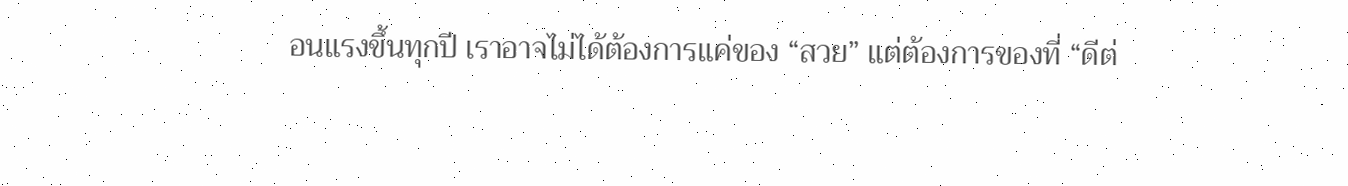อนแรงขึ้นทุกปี เราอาจไม่ได้ต้องการแค่ของ “สวย” แต่ต้องการของที่ “ดีต่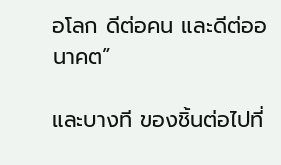อโลก ดีต่อคน และดีต่ออนาคต”

และบางที ของชิ้นต่อไปที่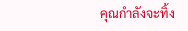คุณกำลังจะทิ้ง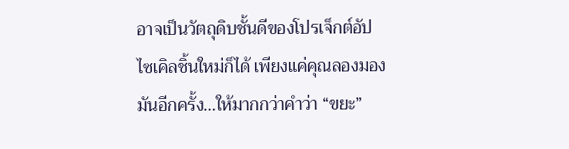อาจเป็นวัตถุดิบชั้นดีของโปรเจ็กต์อัปไซเคิลชิ้นใหม่ก็ได้ เพียงแค่คุณลองมองมันอีกครั้ง…ให้มากกว่าคำว่า “ขยะ”